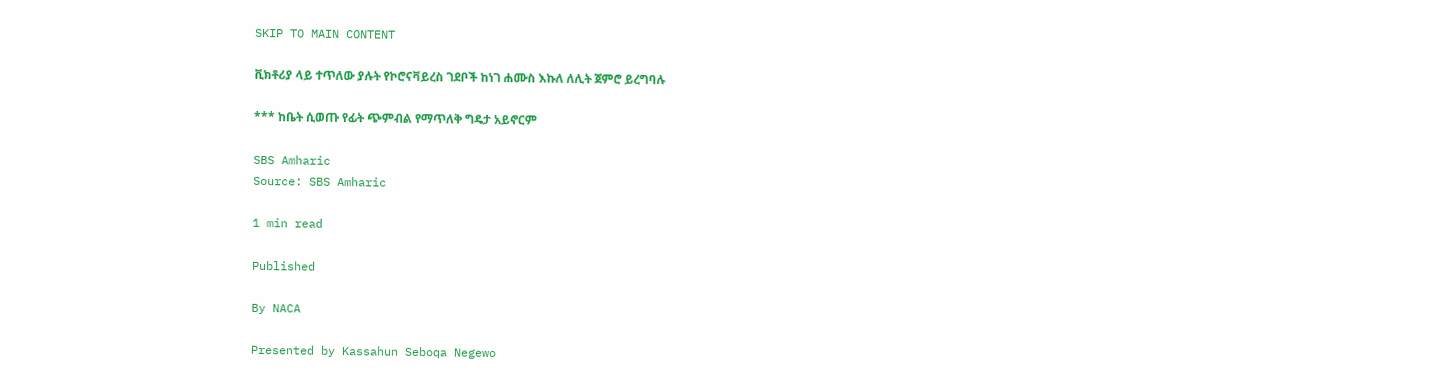SKIP TO MAIN CONTENT

ቪክቶሪያ ላይ ተጥለው ያሉት የኮሮናቫይረስ ገደቦች ከነገ ሐሙስ እኩለ ለሊት ጀምሮ ይረግባሉ

*** ከቤት ሲወጡ የፊት ጭምብል የማጥለቅ ግዴታ አይኖርም

SBS Amharic
Source: SBS Amharic

1 min read

Published

By NACA

Presented by Kassahun Seboqa Negewo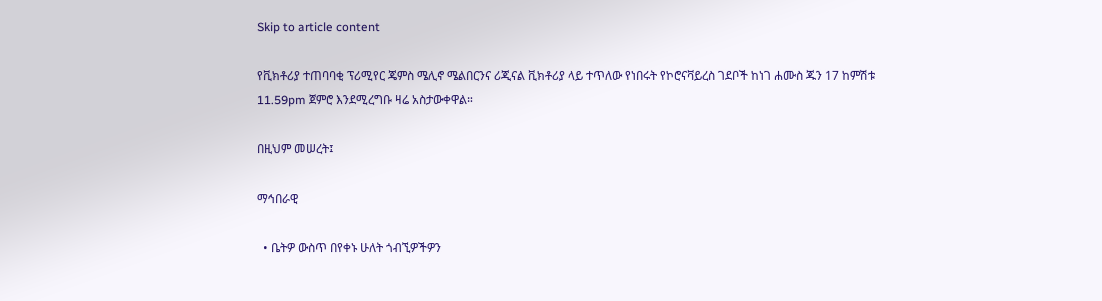Skip to article content

የቪክቶሪያ ተጠባባቂ ፕሪሚየር ጄምስ ሜሊኖ ሜልበርንና ሪጂናል ቪክቶሪያ ላይ ተጥለው የነበሩት የኮሮናቫይረስ ገደቦች ከነገ ሐሙስ ጁን 17 ከምሽቱ 11.59pm ጀምሮ እንደሚረግቡ ዛሬ አስታውቀዋል።

በዚህም መሠረት፤

ማኅበራዊ

  • ቤትዎ ውስጥ በየቀኑ ሁለት ጎብኚዎችዎን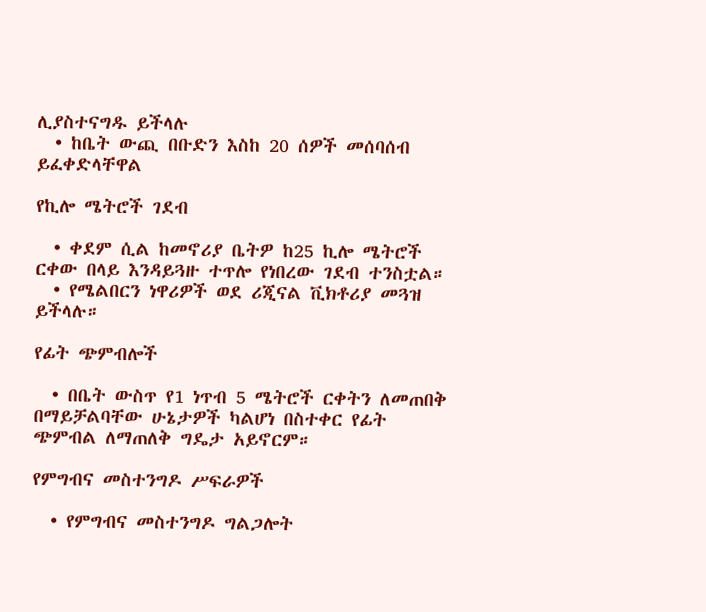ሊያስተናግዱ ይችላሉ
  • ከቤት ውጪ በቡድን እስከ 20 ሰዎች መሰባሰብ ይፈቀድላቸዋል

የኪሎ ሜትሮች ገደብ

  • ቀደም ሲል ከመኖሪያ ቤትዎ ከ25 ኪሎ ሜትሮች ርቀው በላይ እንዳይጓዙ ተጥሎ የነበረው ገደብ ተንስቷል።
  • የሜልበርን ነዋሪዎች ወደ ሪጂናል ቪክቶሪያ መጓዝ ይችላሉ።

የፊት ጭምብሎች

  • በቤት ውስጥ የ1 ነጥብ 5 ሜትሮች ርቀትን ለመጠበቅ በማይቻልባቸው ሁኔታዎች ካልሆነ በስተቀር የፊት ጭምብል ለማጠለቅ ግዴታ አይኖርም።

የምግብና መስተንግዶ ሥፍራዎች

  • የምግብና መስተንግዶ ግልጋሎት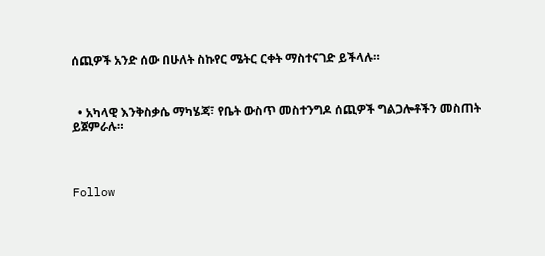ሰጪዎች አንድ ሰው በሁለት ስኩየር ሜትር ርቀት ማስተናገድ ይችላሉ።



  • አካላዊ እንቅስቃሴ ማካሄጃ፣ የቤት ውስጥ መስተንግዶ ሰጪዎች ግልጋሎቶችን መስጠት ይጀምራሉ።




Follow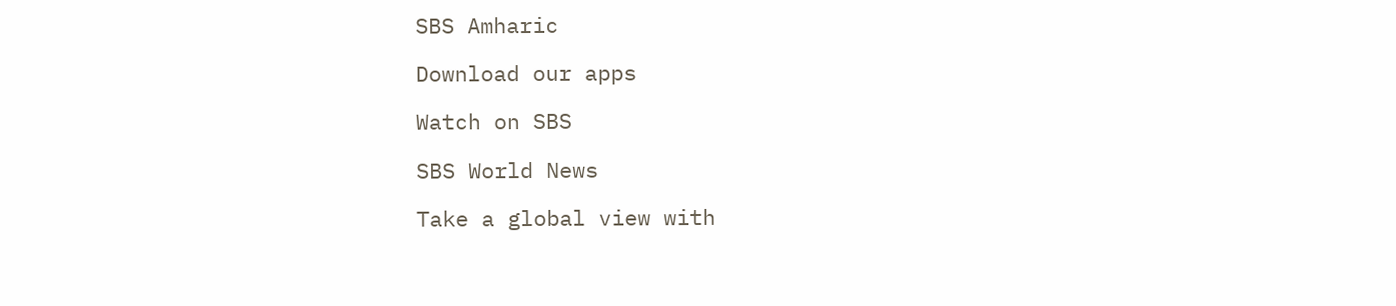SBS Amharic

Download our apps

Watch on SBS

SBS World News

Take a global view with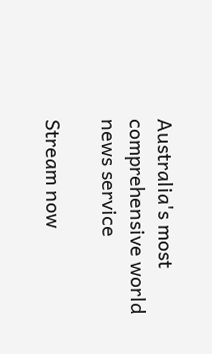Australia's most comprehensive world news service

Stream now